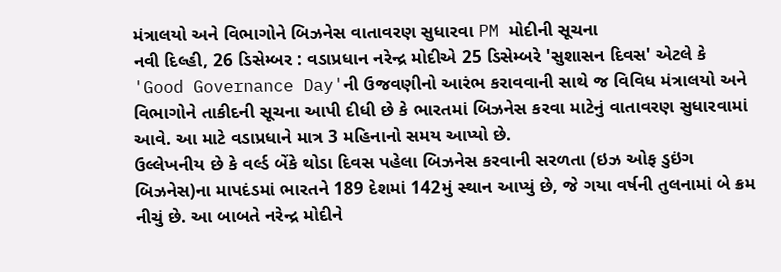મંત્રાલયો અને વિભાગોને બિઝનેસ વાતાવરણ સુધારવા PM મોદીની સૂચના
નવી દિલ્હી, 26 ડિસેમ્બર : વડાપ્રધાન નરેન્દ્ર મોદીએ 25 ડિસેમ્બરે 'સુશાસન દિવસ' એટલે કે 'Good Governance Day'ની ઉજવણીનો આરંભ કરાવવાની સાથે જ વિવિધ મંત્રાલયો અને વિભાગોને તાકીદની સૂચના આપી દીધી છે કે ભારતમાં બિઝનેસ કરવા માટેનું વાતાવરણ સુધારવામાં આવે. આ માટે વડાપ્રધાને માત્ર 3 મહિનાનો સમય આપ્યો છે.
ઉલ્લેખનીય છે કે વર્લ્ડ બેંકે થોડા દિવસ પહેલા બિઝનેસ કરવાની સરળતા (ઇઝ ઓફ ડુઇંગ બિઝનેસ)ના માપદંડમાં ભારતને 189 દેશમાં 142મું સ્થાન આપ્યું છે, જે ગયા વર્ષની તુલનામાં બે ક્રમ નીચું છે. આ બાબતે નરેન્દ્ર મોદીને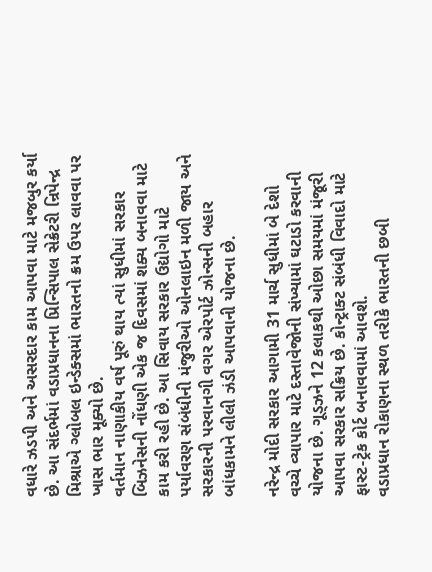વધારે ઝડપી અને અસરદાર કામ આપવા માટે મજબુર કર્યા છે. આ સંદર્ભમાં વડાપ્રધાનના પ્રિન્સિપાલ સેક્રેટરી ન્રિપેન્દ્ર મિશ્રાએ ગ્લોબલ ઇન્ડેક્સમાં ભારતનો ક્રમ ઉપર લાવવા પર ખાસ ભાર મૂક્યો છે.
વર્તમાન નાણાકીય વર્ષ પૂરું થાય ત્યાં સુધીમાં સરકાર બિઝનેસની નોંધણી એક જ દિવસમાં શક્ય બનાવવા માટે કામ કરી રહી છે. આ સિવાય સરકાર ઉદ્યોગો માટે પર્યાવરણ સંબંધીની મંજુરીઓ ઓનલાઇન મળી જાય અને સરકારની પરવાનગી વગર એરપોર્ટ ઝોન્સની બહાર બાંધકામને લીલી ઝંડી આપવાની યોજના છે.

નરેન્દ્ર મોદી સરકાર આગામી 31 માર્ચ સુધીમાં બે દેશો વચ્ચે વ્યાપાર માટે દસ્તાવેજોની સંખ્યામાં ઘટાડો કરવાની યોજના છે. ગૂડ્ઝને 12 કલાકથી ઓછા સમયમાં મંજૂરી આપવા સરકાર સક્રિય છે. કોન્ટ્રાક્ટ સંબંધી વિવાદો માટે ફાસ્ટ-ટ્રેક કોર્ટ બનાવવામાં આવશે.
વડાપ્રધાન રોકાણના સ્થળ તરીકે ભારતની છબી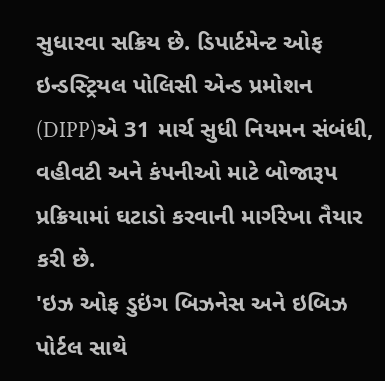સુધારવા સક્રિય છે. ડિપાર્ટમેન્ટ ઓફ ઇન્ડસ્ટ્રિયલ પોલિસી એન્ડ પ્રમોશન (DIPP)એ 31 માર્ચ સુધી નિયમન સંબંધી, વહીવટી અને કંપનીઓ માટે બોજારૂપ પ્રક્રિયામાં ઘટાડો કરવાની માર્ગરેખા તૈયાર કરી છે.
'ઇઝ ઓફ ડુઇંગ બિઝનેસ અને ઇબિઝ પોર્ટલ સાથે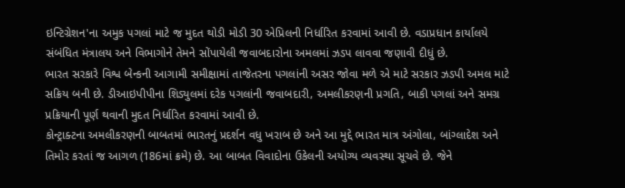ઇન્ટિગ્રેશન'ના અમુક પગલાં માટે જ મુદત થોડી મોડી 30 એપ્રિલની નિર્ધારિત કરવામાં આવી છે. વડાપ્રધાન કાર્યાલયે સંબંધિત મંત્રાલય અને વિભાગોને તેમને સોંપાયેલી જવાબદારોના અમલમાં ઝડપ લાવવા જણાવી દીધું છે.
ભારત સરકારે વિશ્વ બેન્કની આગામી સમીક્ષામાં તાજેતરના પગલાંની અસર જોવા મળે એ માટે સરકાર ઝડપી અમલ માટે સક્રિય બની છે. ડીઆઇપીપીના શિડ્યુલમાં દરેક પગલાંની જવાબદારી, અમલીકરણની પ્રગતિ, બાકી પગલાં અને સમગ્ર પ્રક્રિયાની પૂર્ણ થવાની મુદત નિર્ધારિત કરવામાં આવી છે.
કોન્ટ્રાક્ટના અમલીકરણની બાબતમાં ભારતનું પ્રદર્શન વધુ ખરાબ છે અને આ મુદ્દે ભારત માત્ર અંગોલા, બાંગ્લાદેશ અને તિમોર કરતાં જ આગળ (186માં ક્રમે) છે. આ બાબત વિવાદોના ઉકેલની અયોગ્ય વ્યવસ્થા સૂચવે છે. જેને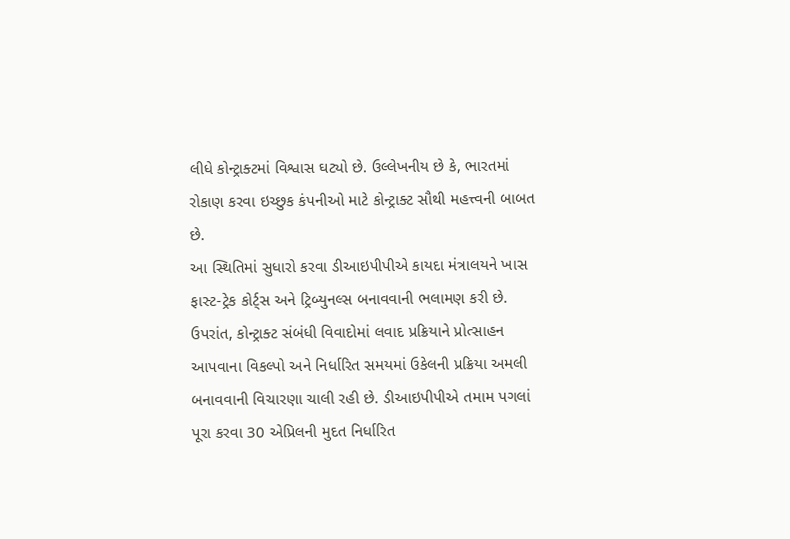લીધે કોન્ટ્રાક્ટમાં વિશ્વાસ ઘટ્યો છે. ઉલ્લેખનીય છે કે, ભારતમાં રોકાણ કરવા ઇચ્છુક કંપનીઓ માટે કોન્ટ્રાક્ટ સૌથી મહત્ત્વની બાબત છે.
આ સ્થિતિમાં સુધારો કરવા ડીઆઇપીપીએ કાયદા મંત્રાલયને ખાસ ફાસ્ટ-ટ્રેક કોર્ટ્સ અને ટ્રિબ્યુનલ્સ બનાવવાની ભલામણ કરી છે. ઉપરાંત, કોન્ટ્રાક્ટ સંબંધી વિવાદોમાં લવાદ પ્રક્રિયાને પ્રોત્સાહન આપવાના વિકલ્પો અને નિર્ધારિત સમયમાં ઉકેલની પ્રક્રિયા અમલી બનાવવાની વિચારણા ચાલી રહી છે. ડીઆઇપીપીએ તમામ પગલાં પૂરા કરવા 30 એપ્રિલની મુદત નિર્ધારિત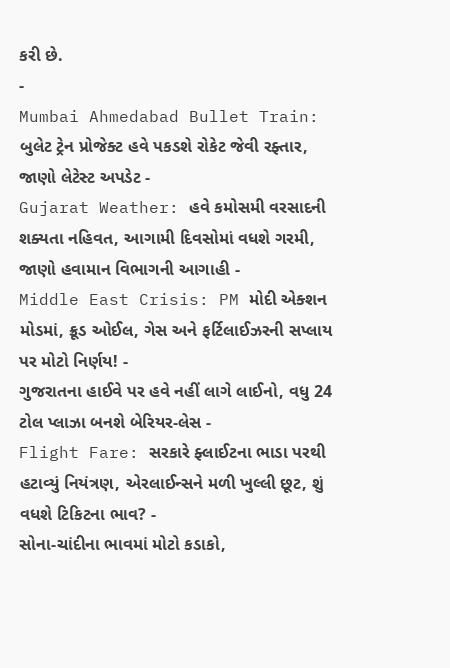કરી છે.
-
Mumbai Ahmedabad Bullet Train: બુલેટ ટ્રેન પ્રોજેક્ટ હવે પકડશે રોકેટ જેવી રફ્તાર, જાણો લેટેસ્ટ અપડેટ -
Gujarat Weather: હવે કમોસમી વરસાદની શક્યતા નહિવત, આગામી દિવસોમાં વધશે ગરમી, જાણો હવામાન વિભાગની આગાહી -
Middle East Crisis: PM મોદી એક્શન મોડમાં, ક્રૂડ ઓઈલ, ગેસ અને ફર્ટિલાઈઝરની સપ્લાય પર મોટો નિર્ણય! -
ગુજરાતના હાઈવે પર હવે નહીં લાગે લાઈનો, વધુ 24 ટોલ પ્લાઝા બનશે બેરિયર-લેસ -
Flight Fare: સરકારે ફ્લાઈટના ભાડા પરથી હટાવ્યું નિયંત્રણ, એરલાઈન્સને મળી ખુલ્લી છૂટ, શું વધશે ટિકિટના ભાવ? -
સોના-ચાંદીના ભાવમાં મોટો કડાકો,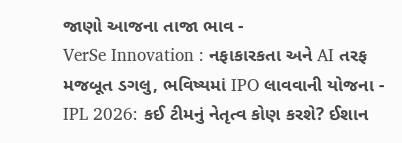જાણો આજના તાજા ભાવ -
VerSe Innovation : નફાકારકતા અને AI તરફ મજબૂત ડગલુ, ભવિષ્યમાં IPO લાવવાની યોજના -
IPL 2026: કઈ ટીમનું નેતૃત્વ કોણ કરશે? ઈશાન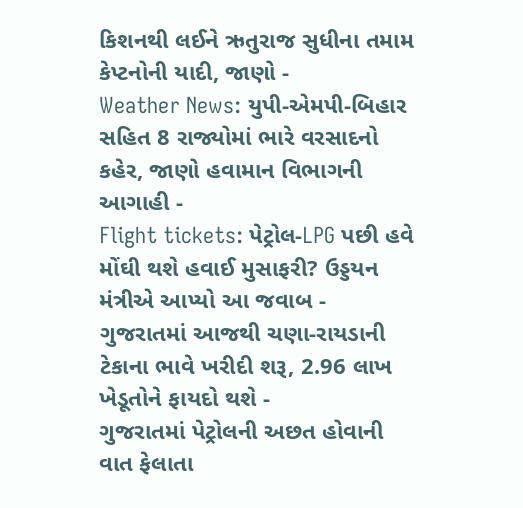કિશનથી લઈને ઋતુરાજ સુધીના તમામ કેપ્ટનોની યાદી, જાણો -
Weather News: યુપી-એમપી-બિહાર સહિત 8 રાજ્યોમાં ભારે વરસાદનો કહેર, જાણો હવામાન વિભાગની આગાહી -
Flight tickets: પેટ્રોલ-LPG પછી હવે મોંઘી થશે હવાઈ મુસાફરી? ઉડ્ડયન મંત્રીએ આપ્યો આ જવાબ -
ગુજરાતમાં આજથી ચણા-રાયડાની ટેકાના ભાવે ખરીદી શરૂ, 2.96 લાખ ખેડૂતોને ફાયદો થશે -
ગુજરાતમાં પેટ્રોલની અછત હોવાની વાત ફેલાતા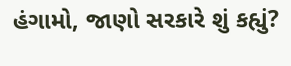હંગામો, જાણો સરકારે શું કહ્યું?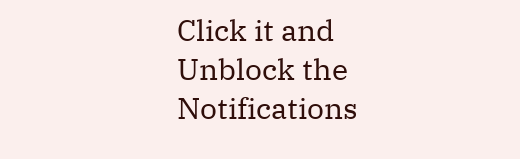Click it and Unblock the Notifications